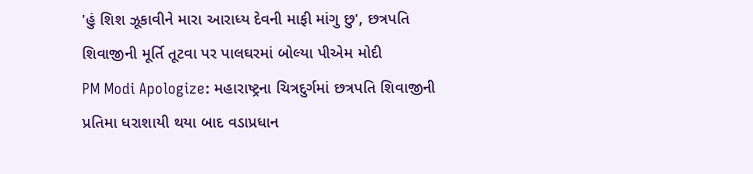'હું શિશ ઝૂકાવીને મારા આરાધ્ય દેવની માફી માંગુ છુ', છત્રપતિ શિવાજીની મૂર્તિ તૂટવા પર પાલઘરમાં બોલ્યા પીએમ મોદી
PM Modi Apologize: મહારાષ્ટ્રના ચિત્રદુર્ગમાં છત્રપતિ શિવાજીની પ્રતિમા ધરાશાયી થયા બાદ વડાપ્રધાન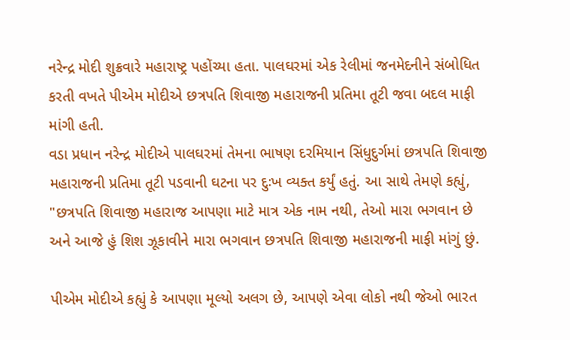નરેન્દ્ર મોદી શુક્રવારે મહારાષ્ટ્ર પહોંચ્યા હતા. પાલઘરમાં એક રેલીમાં જનમેદનીને સંબોધિત કરતી વખતે પીએમ મોદીએ છત્રપતિ શિવાજી મહારાજની પ્રતિમા તૂટી જવા બદલ માફી માંગી હતી.
વડા પ્રધાન નરેન્દ્ર મોદીએ પાલઘરમાં તેમના ભાષણ દરમિયાન સિંધુદુર્ગમાં છત્રપતિ શિવાજી મહારાજની પ્રતિમા તૂટી પડવાની ઘટના પર દુઃખ વ્યક્ત કર્યું હતું. આ સાથે તેમણે કહ્યું, "છત્રપતિ શિવાજી મહારાજ આપણા માટે માત્ર એક નામ નથી, તેઓ મારા ભગવાન છે અને આજે હું શિશ ઝૂકાવીને મારા ભગવાન છત્રપતિ શિવાજી મહારાજની માફી માંગું છું.

પીએમ મોદીએ કહ્યું કે આપણા મૂલ્યો અલગ છે, આપણે એવા લોકો નથી જેઓ ભારત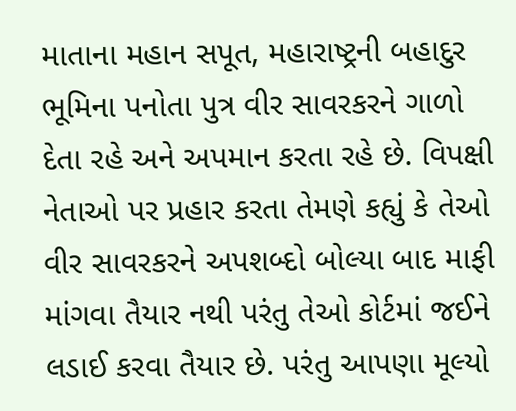માતાના મહાન સપૂત, મહારાષ્ટ્રની બહાદુર ભૂમિના પનોતા પુત્ર વીર સાવરકરને ગાળો દેતા રહે અને અપમાન કરતા રહે છે. વિપક્ષી નેતાઓ પર પ્રહાર કરતા તેમણે કહ્યું કે તેઓ વીર સાવરકરને અપશબ્દો બોલ્યા બાદ માફી માંગવા તૈયાર નથી પરંતુ તેઓ કોર્ટમાં જઈને લડાઈ કરવા તૈયાર છે. પરંતુ આપણા મૂલ્યો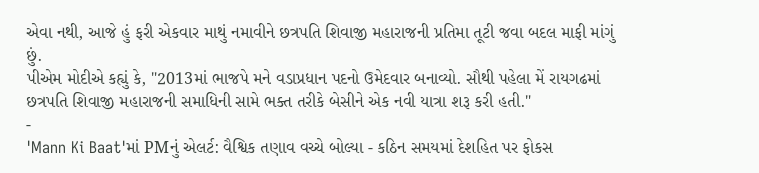એવા નથી, આજે હું ફરી એકવાર માથું નમાવીને છત્રપતિ શિવાજી મહારાજની પ્રતિમા તૂટી જવા બદલ માફી માંગું છું.
પીએમ મોદીએ કહ્યું કે, "2013માં ભાજપે મને વડાપ્રધાન પદનો ઉમેદવાર બનાવ્યો. સૌથી પહેલા મેં રાયગઢમાં છત્રપતિ શિવાજી મહારાજની સમાધિની સામે ભક્ત તરીકે બેસીને એક નવી યાત્રા શરૂ કરી હતી."
-
'Mann Ki Baat'માં PMનું એલર્ટ: વૈશ્વિક તણાવ વચ્ચે બોલ્યા - કઠિન સમયમાં દેશહિત પર ફોકસ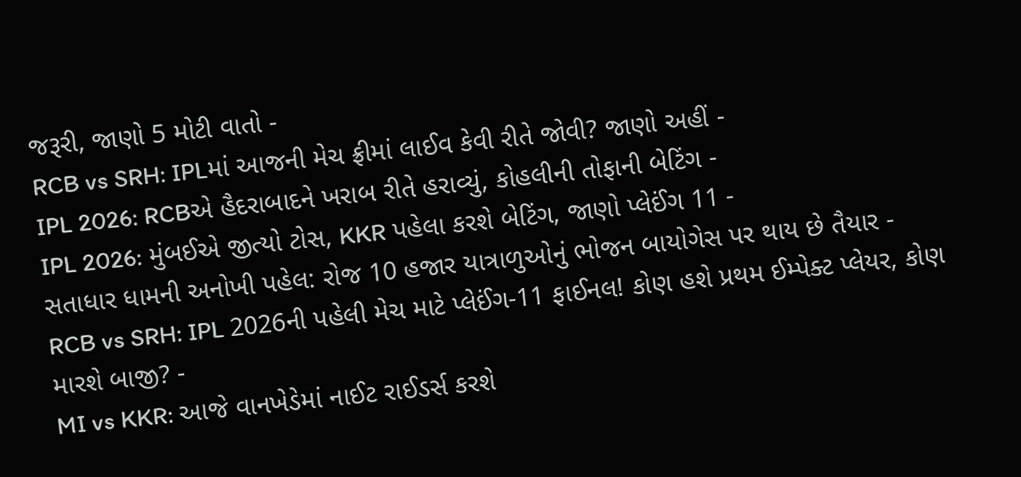જરૂરી, જાણો 5 મોટી વાતો -
RCB vs SRH: IPLમાં આજની મેચ ફ્રીમાં લાઈવ કેવી રીતે જોવી? જાણો અહીં -
IPL 2026: RCBએ હૈદરાબાદને ખરાબ રીતે હરાવ્યું, કોહલીની તોફાની બેટિંગ -
IPL 2026: મુંબઈએ જીત્યો ટોસ, KKR પહેલા કરશે બેટિંગ, જાણો પ્લેઈંગ 11 -
સતાધાર ધામની અનોખી પહેલ: રોજ 10 હજાર યાત્રાળુઓનું ભોજન બાયોગેસ પર થાય છે તૈયાર -
RCB vs SRH: IPL 2026ની પહેલી મેચ માટે પ્લેઈંગ-11 ફાઈનલ! કોણ હશે પ્રથમ ઈમ્પેક્ટ પ્લેયર, કોણ મારશે બાજી? -
MI vs KKR: આજે વાનખેડેમાં નાઈટ રાઈડર્સ કરશે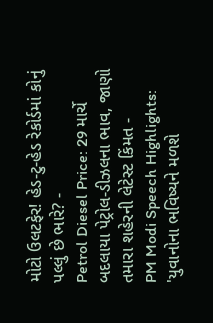મોટો ઉલટફેર! હેડ-ટુ-હેડ રેકોર્ડમાં કોનું પલ્લું છે ભારે? -
Petrol Diesel Price: 29 માર્ચે બદલાયા પેટ્રોલ-ડીઝલના ભાવ, જાણો તમારા શહેરની લેટેસ્ટ કિંમત -
PM Modi Speech Highlights: 'યુવાનોના ભવિષ્યને મળશે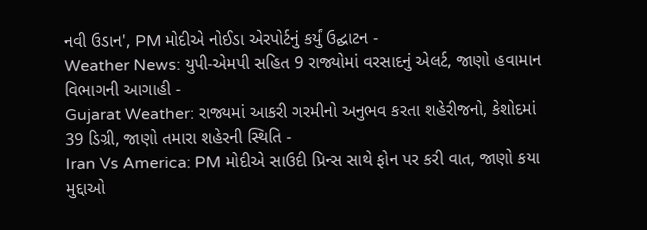નવી ઉડાન', PM મોદીએ નોઈડા એરપોર્ટનું કર્યું ઉદ્ઘાટન -
Weather News: યુપી-એમપી સહિત 9 રાજ્યોમાં વરસાદનું એલર્ટ, જાણો હવામાન વિભાગની આગાહી -
Gujarat Weather: રાજ્યમાં આકરી ગરમીનો અનુભવ કરતા શહેરીજનો, કેશોદમાં 39 ડિગ્રી, જાણો તમારા શહેરની સ્થિતિ -
Iran Vs America: PM મોદીએ સાઉદી પ્રિન્સ સાથે ફોન પર કરી વાત, જાણો કયા મુદ્દાઓ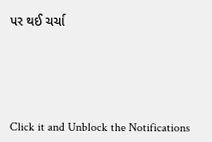પર થઈ ચર્ચા






Click it and Unblock the Notifications